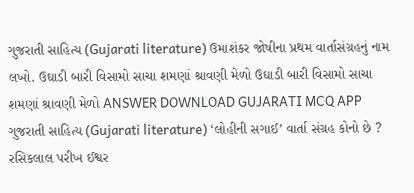ગુજરાતી સાહિત્ય (Gujarati literature) ઉમાશંકર જોષીના પ્રથમ વાર્તાસંગ્રહનું નામ લખો. ઉઘાડી બારી વિસામો સાચા શમણાં શ્રાવણી મેળો ઉઘાડી બારી વિસામો સાચા શમણાં શ્રાવણી મેળો ANSWER DOWNLOAD GUJARATI MCQ APP
ગુજરાતી સાહિત્ય (Gujarati literature) ‘લોહીની સગાઈ’ વાર્તા સંગ્રહ કોનો છે ? રસિકલાલ પરીખ ઈશ્વર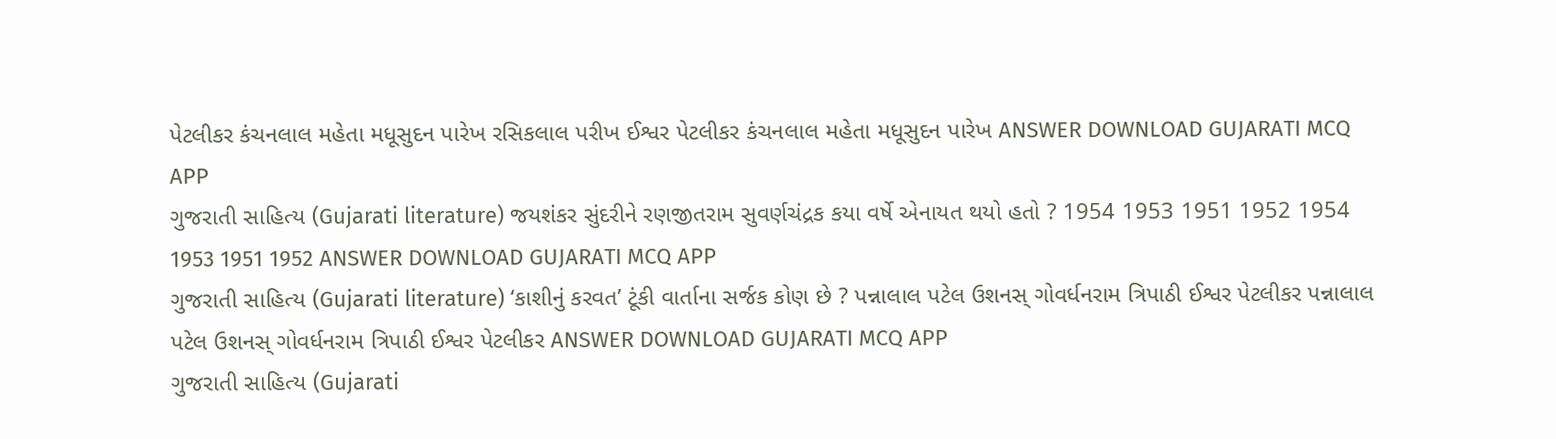પેટલીકર કંચનલાલ મહેતા મધૂસુદન પારેખ રસિકલાલ પરીખ ઈશ્વર પેટલીકર કંચનલાલ મહેતા મધૂસુદન પારેખ ANSWER DOWNLOAD GUJARATI MCQ APP
ગુજરાતી સાહિત્ય (Gujarati literature) જયશંકર સુંદરીને રણજીતરામ સુવર્ણચંદ્રક કયા વર્ષે એનાયત થયો હતો ? 1954 1953 1951 1952 1954 1953 1951 1952 ANSWER DOWNLOAD GUJARATI MCQ APP
ગુજરાતી સાહિત્ય (Gujarati literature) ‘કાશીનું કરવત’ ટૂંકી વાર્તાના સર્જક કોણ છે ? પન્નાલાલ પટેલ ઉશનસ્ ગોવર્ધનરામ ત્રિપાઠી ઈશ્વર પેટલીકર પન્નાલાલ પટેલ ઉશનસ્ ગોવર્ધનરામ ત્રિપાઠી ઈશ્વર પેટલીકર ANSWER DOWNLOAD GUJARATI MCQ APP
ગુજરાતી સાહિત્ય (Gujarati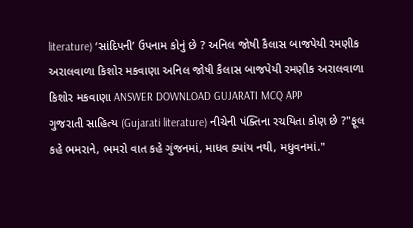literature) ‘સાંદિપની’ ઉપનામ કોનું છે ? અનિલ જોષી કૈલાસ બાજપેયી રમણીક અરાલવાળા કિશોર મકવાણા અનિલ જોષી કૈલાસ બાજપેયી રમણીક અરાલવાળા કિશોર મકવાણા ANSWER DOWNLOAD GUJARATI MCQ APP
ગુજરાતી સાહિત્ય (Gujarati literature) નીચેની પંક્તિના રચયિતા કોણ છે ?"ફૂલ કહે ભમરાને, ભમરો વાત કહે ગુંજનમાં, માધવ ક્યાંય નથી, મધુવનમાં."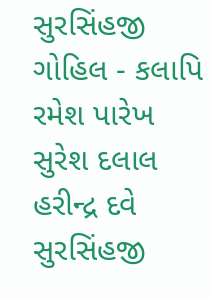સુરસિંહજી ગોહિલ - કલાપિ રમેશ પારેખ સુરેશ દલાલ હરીન્દ્ર દવે સુરસિંહજી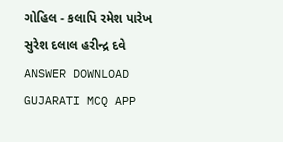ગોહિલ - કલાપિ રમેશ પારેખ સુરેશ દલાલ હરીન્દ્ર દવે ANSWER DOWNLOAD GUJARATI MCQ APP